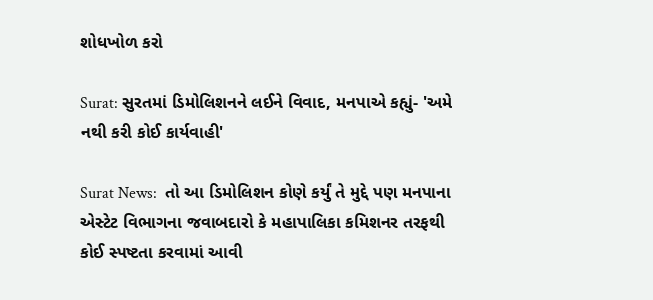શોધખોળ કરો

Surat: સુરતમાં ડિમોલિશનને લઈને વિવાદ, મનપાએ કહ્યું- 'અમે નથી કરી કોઈ કાર્યવાહી'

Surat News:  તો આ ડિમોલિશન કોણે કર્યું તે મુદ્દે પણ મનપાના એસ્ટેટ વિભાગના જવાબદારો કે મહાપાલિકા કમિશનર તરફથી કોઈ સ્પષ્ટતા કરવામાં આવી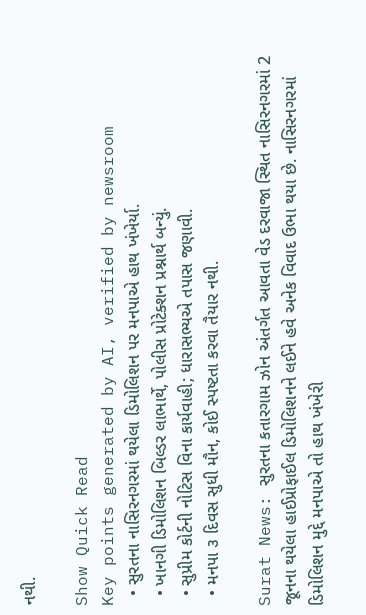નથી.

Show Quick Read
Key points generated by AI, verified by newsroom
  • સુરતના નાસિરનગરમાં થયેલા ડિમોલિશન પર મનપાએ હાથ ખંખેર્યા.
  • ખાનગી ડિમોલિશન બિલ્ડર લાભાર્થે, પોલીસ પ્રોટેક્શન પ્રશ્નાર્થ બન્યું.
  • સુપ્રીમ કોર્ટની નોટિસ વિના કાર્યવાહી; ધારાસભ્યએ તપાસ જણાવી.
  • મનપા ૩ દિવસ સુધી મૌન, કોઈ સ્પષ્ટતા કરવા તૈયાર નથી.

Surat News: સુરતના કતારગામ ઝોન અંતર્ગત આવતા વેડ દરવાજા સ્થિત નાસિરનગરમાં 2 જૂનના થયેલા હાઈપ્રોફાઈલ ડિમોલિશનને લઈને હવે અનેક વિવાદ ઉભા થયા છે. નાસિરનગરમાં ડિમોલિશન મુદ્દે મનપાએ તો હાથ ખંખેરી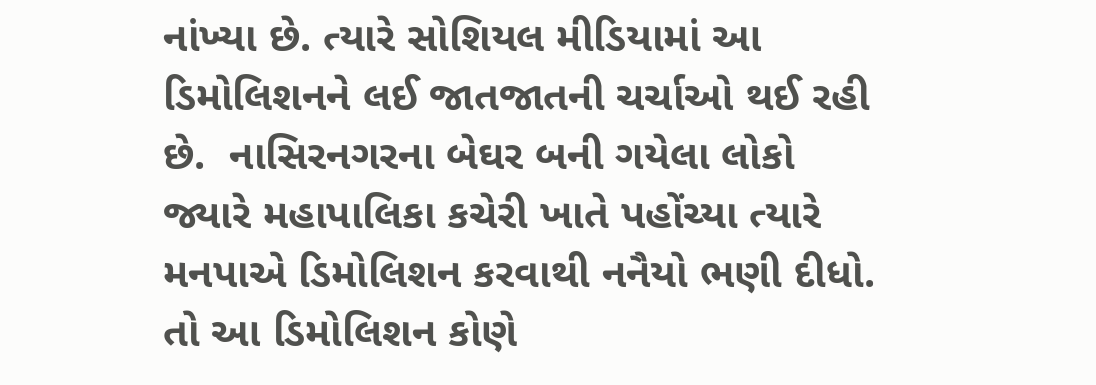નાંખ્યા છે. ત્યારે સોશિયલ મીડિયામાં આ ડિમોલિશનને લઈ જાતજાતની ચર્ચાઓ થઈ રહી છે.  નાસિરનગરના બેઘર બની ગયેલા લોકો જ્યારે મહાપાલિકા કચેરી ખાતે પહોંચ્યા ત્યારે મનપાએ ડિમોલિશન કરવાથી નનૈયો ભણી દીધો. તો આ ડિમોલિશન કોણે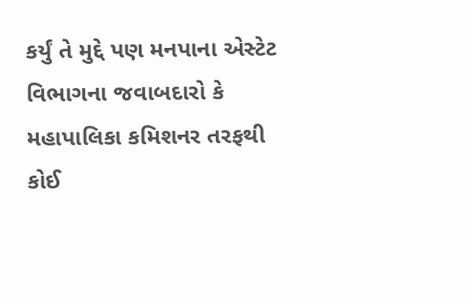કર્યું તે મુદ્દે પણ મનપાના એસ્ટેટ વિભાગના જવાબદારો કે મહાપાલિકા કમિશનર તરફથી કોઈ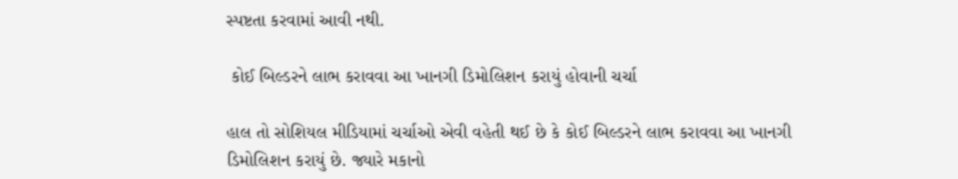સ્પષ્ટતા કરવામાં આવી નથી.

 કોઈ બિલ્ડરને લાભ કરાવવા આ ખાનગી ડિમોલિશન કરાયું હોવાની ચર્ચા

હાલ તો સોશિયલ મીડિયામાં ચર્ચાઓ એવી વહેતી થઈ છે કે કોઈ બિલ્ડરને લાભ કરાવવા આ ખાનગી ડિમોલિશન કરાયું છે. જ્યારે મકાનો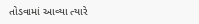તોડવામાં આવ્યા ત્યારે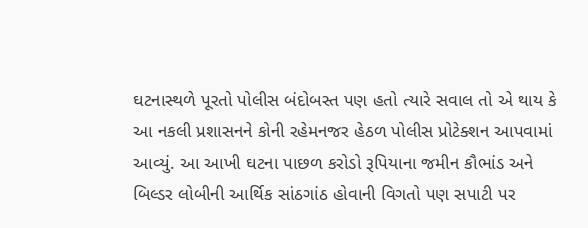ઘટનાસ્થળે પૂરતો પોલીસ બંદોબસ્ત પણ હતો ત્યારે સવાલ તો એ થાય કે આ નકલી પ્રશાસનને કોની રહેમનજર હેઠળ પોલીસ પ્રોટેક્શન આપવામાં આવ્યું. આ આખી ઘટના પાછળ કરોડો રૂપિયાના જમીન કૌભાંડ અને બિલ્ડર લોબીની આર્થિક સાંઠગાંઠ હોવાની વિગતો પણ સપાટી પર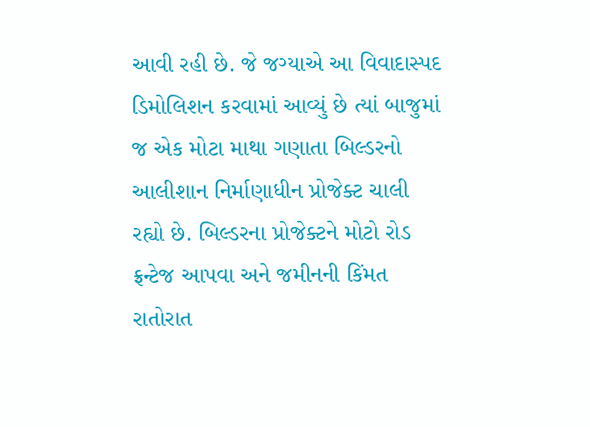આવી રહી છે. જે જગ્યાએ આ વિવાદાસ્પદ ડિમોલિશન કરવામાં આવ્યું છે ત્યાં બાજુમાં જ એક મોટા માથા ગણાતા બિલ્ડરનો આલીશાન નિર્માણાધીન પ્રોજેક્ટ ચાલી રહ્યો છે. બિલ્ડરના પ્રોજેક્ટને મોટો રોડ ફ્રન્ટેજ આપવા અને જમીનની કિંમત રાતોરાત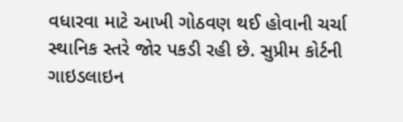વધારવા માટે આખી ગોઠવણ થઈ હોવાની ચર્ચા સ્થાનિક સ્તરે જોર પકડી રહી છે. સુપ્રીમ કોર્ટની ગાઇડલાઇન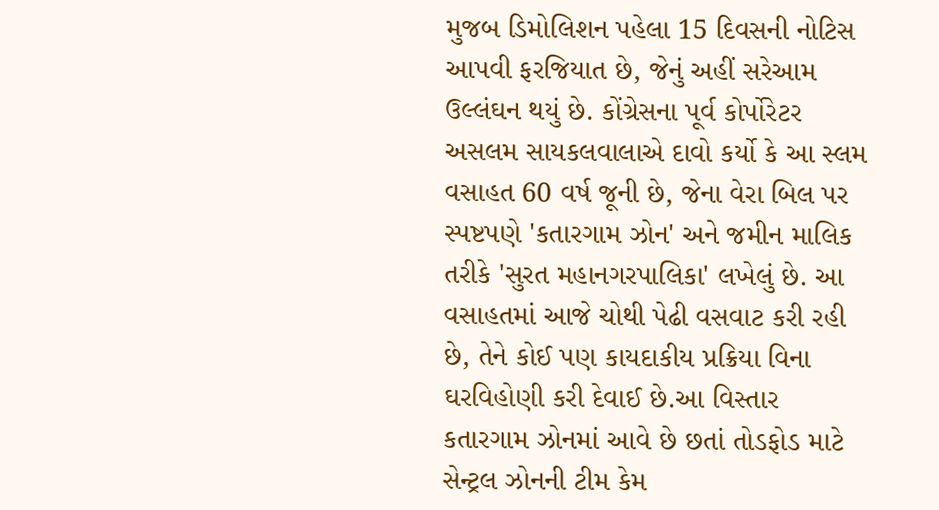મુજબ ડિમોલિશન પહેલા 15 દિવસની નોટિસ આપવી ફરજિયાત છે, જેનું અહીં સરેઆમ ઉલ્લંઘન થયું છે. કોંગ્રેસના પૂર્વ કોર્પોરેટર અસલમ સાયકલવાલાએ દાવો કર્યો કે આ સ્લમ વસાહત 60 વર્ષ જૂની છે, જેના વેરા બિલ પર સ્પષ્ટપણે 'કતારગામ ઝોન' અને જમીન માલિક તરીકે 'સુરત મહાનગરપાલિકા' લખેલું છે. આ વસાહતમાં આજે ચોથી પેઢી વસવાટ કરી રહી છે, તેને કોઈ પણ કાયદાકીય પ્રક્રિયા વિના ઘરવિહોણી કરી દેવાઈ છે.આ વિસ્તાર કતારગામ ઝોનમાં આવે છે છતાં તોડફોડ માટે સેન્ટ્રલ ઝોનની ટીમ કેમ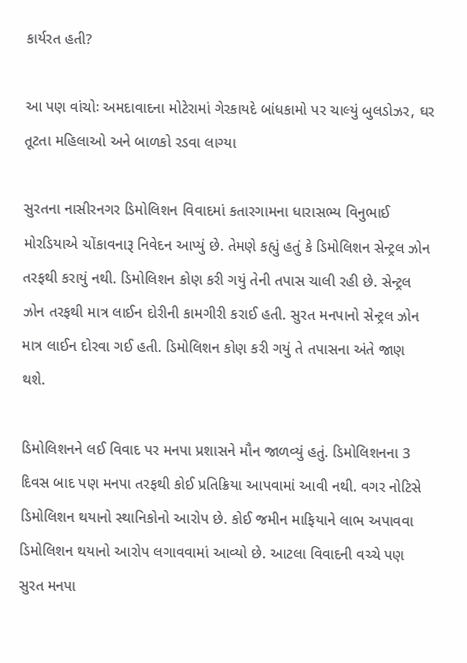કાર્યરત હતી?

આ પણ વાંચોઃ અમદાવાદના મોટેરામાં ગેરકાયદે બાંધકામો પર ચાલ્યું બુલડોઝર, ઘર તૂટતા મહિલાઓ અને બાળકો રડવા લાગ્યા

સુરતના નાસીરનગર ડિમોલિશન વિવાદમાં કતારગામના ધારાસભ્ય વિનુભાઈ મોરડિયાએ ચોંકાવનારૂ નિવેદન આપ્યું છે. તેમણે કહ્યું હતું કે ડિમોલિશન સેન્ટ્રલ ઝોન તરફથી કરાયું નથી. ડિમોલિશન કોણ કરી ગયું તેની તપાસ ચાલી રહી છે. સેન્ટ્રલ ઝોન તરફથી માત્ર લાઈન દોરીની કામગીરી કરાઈ હતી. સુરત મનપાનો સેન્ટ્રલ ઝોન માત્ર લાઈન દોરવા ગઈ હતી. ડિમોલિશન કોણ કરી ગયું તે તપાસના અંતે જાણ થશે.

ડિમોલિશનને લઈ વિવાદ પર મનપા પ્રશાસને મૌન જાળવ્યું હતું. ડિમોલિશનના 3 દિવસ બાદ પણ મનપા તરફથી કોઈ પ્રતિક્રિયા આપવામાં આવી નથી. વગર નોટિસે ડિમોલિશન થયાનો સ્થાનિકોનો આરોપ છે. કોઈ જમીન માફિયાને લાભ અપાવવા ડિમોલિશન થયાનો આરોપ લગાવવામાં આવ્યો છે. આટલા વિવાદની વચ્ચે પણ સુરત મનપા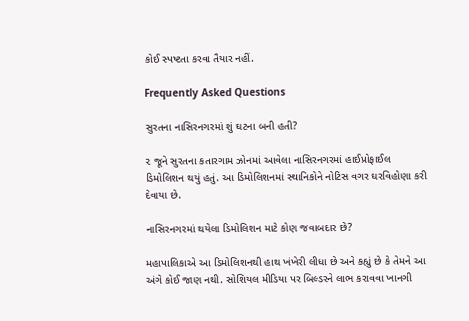કોઈ સ્પષ્ટતા કરવા તૈયાર નહીં.

Frequently Asked Questions

સુરતના નાસિરનગરમાં શું ઘટના બની હતી?

૨ જૂને સુરતના કતારગામ ઝોનમાં આવેલા નાસિરનગરમાં હાઈપ્રોફાઈલ ડિમોલિશન થયું હતું. આ ડિમોલિશનમાં સ્થાનિકોને નોટિસ વગર ઘરવિહોણા કરી દેવાયા છે.

નાસિરનગરમાં થયેલા ડિમોલિશન માટે કોણ જવાબદાર છે?

મહાપાલિકાએ આ ડિમોલિશનથી હાથ ખંખેરી લીધા છે અને કહ્યું છે કે તેમને આ અંગે કોઈ જાણ નથી. સોશિયલ મીડિયા પર બિલ્ડરને લાભ કરાવવા ખાનગી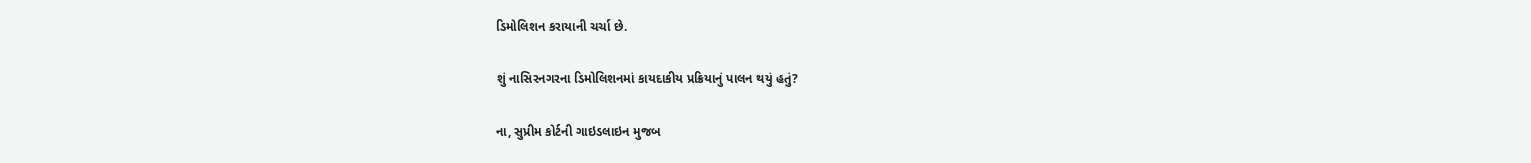ડિમોલિશન કરાયાની ચર્ચા છે.

શું નાસિરનગરના ડિમોલિશનમાં કાયદાકીય પ્રક્રિયાનું પાલન થયું હતું?

ના, સુપ્રીમ કોર્ટની ગાઇડલાઇન મુજબ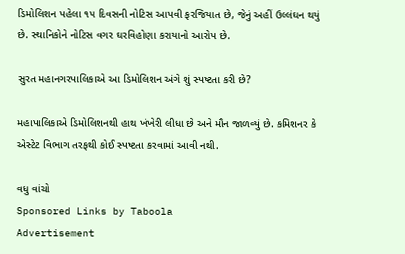ડિમોલિશન પહેલા ૧૫ દિવસની નોટિસ આપવી ફરજિયાત છે, જેનું અહીં ઉલ્લંઘન થયું છે. સ્થાનિકોને નોટિસ વગર ઘરવિહોણા કરાયાનો આરોપ છે.

સુરત મહાનગરપાલિકાએ આ ડિમોલિશન અંગે શું સ્પષ્ટતા કરી છે?

મહાપાલિકાએ ડિમોલિશનથી હાથ ખંખેરી લીધા છે અને મૌન જાળવ્યું છે. કમિશનર કે એસ્ટેટ વિભાગ તરફથી કોઈ સ્પષ્ટતા કરવામાં આવી નથી.

વધુ વાંચો
Sponsored Links by Taboola
Advertisement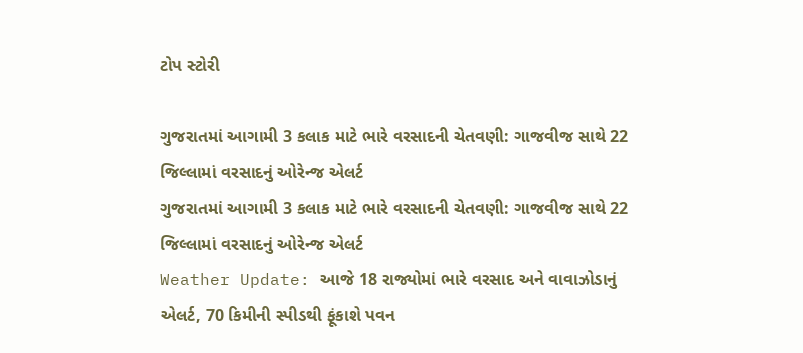ટોપ સ્ટોરી

ગુજરાતમાં આગામી 3 કલાક માટે ભારે વરસાદની ચેતવણી: ગાજવીજ સાથે 22 જિલ્લામાં વરસાદનું ઓરેન્જ એલર્ટ
ગુજરાતમાં આગામી 3 કલાક માટે ભારે વરસાદની ચેતવણી: ગાજવીજ સાથે 22 જિલ્લામાં વરસાદનું ઓરેન્જ એલર્ટ
Weather Update: આજે 18 રાજ્યોમાં ભારે વરસાદ અને વાવાઝોડાનું એલર્ટ, 70 કિમીની સ્પીડથી ફૂંકાશે પવન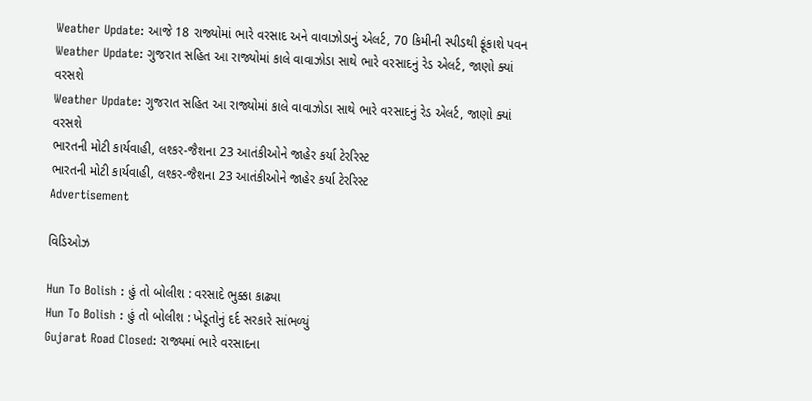Weather Update: આજે 18 રાજ્યોમાં ભારે વરસાદ અને વાવાઝોડાનું એલર્ટ, 70 કિમીની સ્પીડથી ફૂંકાશે પવન
Weather Update: ગુજરાત સહિત આ રાજ્યોમાં કાલે વાવાઝોડા સાથે ભારે વરસાદનું રેડ એલર્ટ, જાણો ક્યાં વરસશે
Weather Update: ગુજરાત સહિત આ રાજ્યોમાં કાલે વાવાઝોડા સાથે ભારે વરસાદનું રેડ એલર્ટ, જાણો ક્યાં વરસશે
ભારતની મોટી કાર્યવાહી, લશ્કર-જૈશના 23 આતંકીઓને જાહેર કર્યા ટેરરિસ્ટ
ભારતની મોટી કાર્યવાહી, લશ્કર-જૈશના 23 આતંકીઓને જાહેર કર્યા ટેરરિસ્ટ
Advertisement

વિડિઓઝ

Hun To Bolish : હું તો બોલીશ : વરસાદે ભુક્કા કાઢ્યા
Hun To Bolish : હું તો બોલીશ : ખેડૂતોનું દર્દ સરકારે સાંભળ્યું
Gujarat Road Closed: રાજ્યમાં ભારે વરસાદના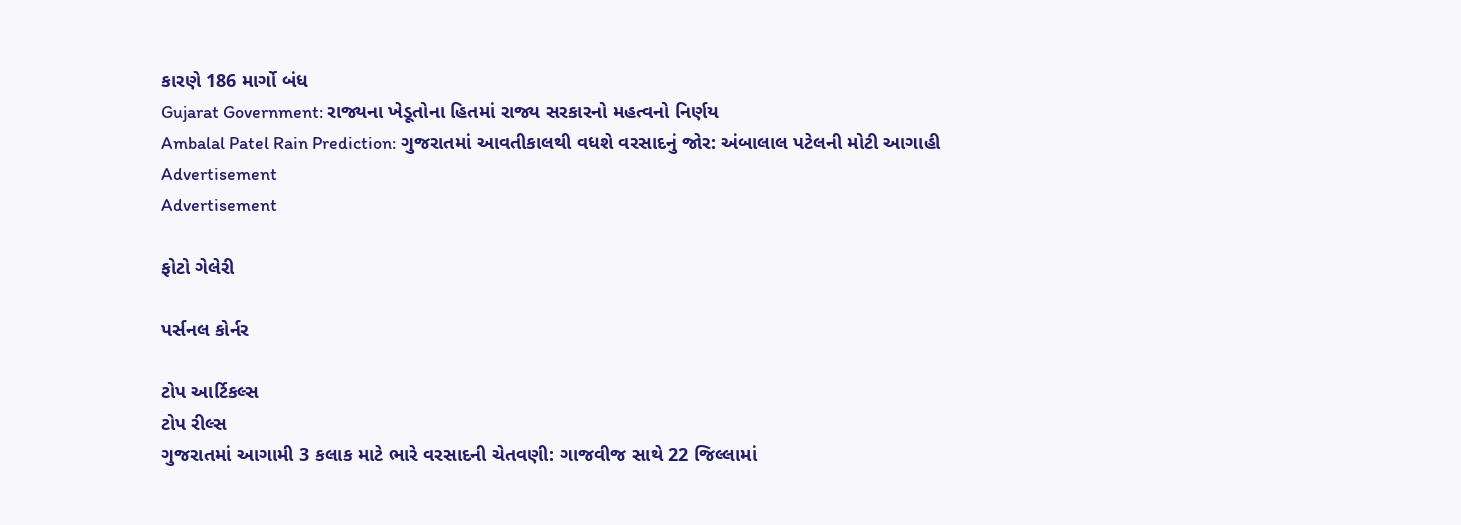કારણે 186 માર્ગો બંધ
Gujarat Government: રાજ્યના ખેડૂતોના હિતમાં રાજ્ય સરકારનો મહત્વનો નિર્ણય
Ambalal Patel Rain Prediction: ગુજરાતમાં આવતીકાલથી વધશે વરસાદનું જોર: અંબાલાલ પટેલની મોટી આગાહી
Advertisement
Advertisement

ફોટો ગેલેરી

પર્સનલ કોર્નર

ટોપ આર્ટિકલ્સ
ટોપ રીલ્સ
ગુજરાતમાં આગામી 3 કલાક માટે ભારે વરસાદની ચેતવણી: ગાજવીજ સાથે 22 જિલ્લામાં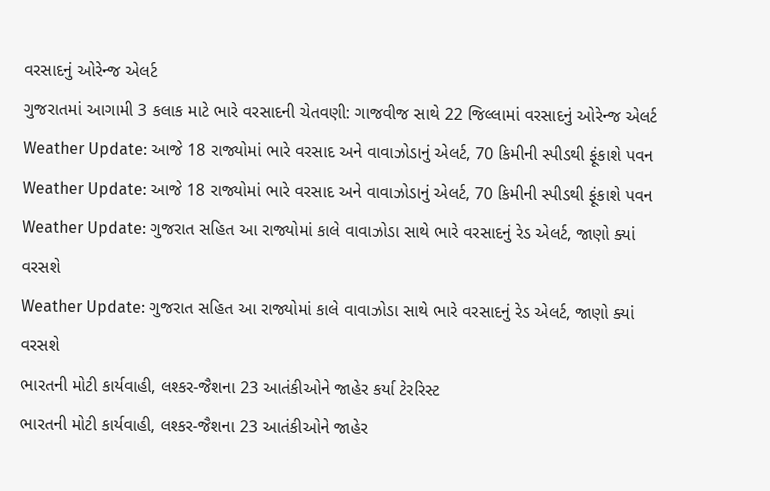વરસાદનું ઓરેન્જ એલર્ટ
ગુજરાતમાં આગામી 3 કલાક માટે ભારે વરસાદની ચેતવણી: ગાજવીજ સાથે 22 જિલ્લામાં વરસાદનું ઓરેન્જ એલર્ટ
Weather Update: આજે 18 રાજ્યોમાં ભારે વરસાદ અને વાવાઝોડાનું એલર્ટ, 70 કિમીની સ્પીડથી ફૂંકાશે પવન
Weather Update: આજે 18 રાજ્યોમાં ભારે વરસાદ અને વાવાઝોડાનું એલર્ટ, 70 કિમીની સ્પીડથી ફૂંકાશે પવન
Weather Update: ગુજરાત સહિત આ રાજ્યોમાં કાલે વાવાઝોડા સાથે ભારે વરસાદનું રેડ એલર્ટ, જાણો ક્યાં વરસશે
Weather Update: ગુજરાત સહિત આ રાજ્યોમાં કાલે વાવાઝોડા સાથે ભારે વરસાદનું રેડ એલર્ટ, જાણો ક્યાં વરસશે
ભારતની મોટી કાર્યવાહી, લશ્કર-જૈશના 23 આતંકીઓને જાહેર કર્યા ટેરરિસ્ટ
ભારતની મોટી કાર્યવાહી, લશ્કર-જૈશના 23 આતંકીઓને જાહેર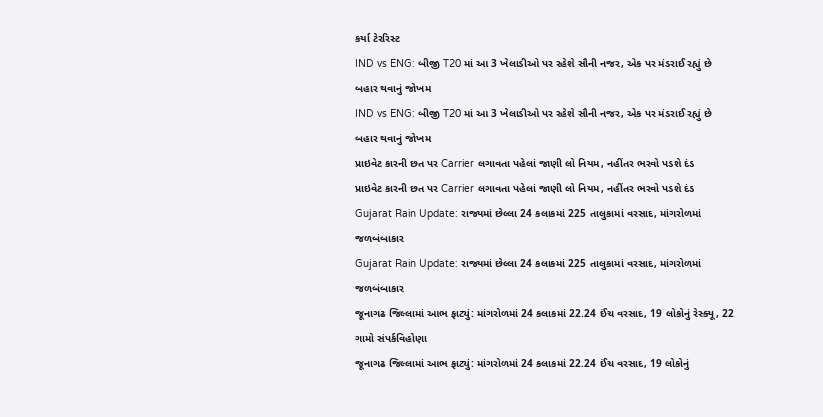કર્યા ટેરરિસ્ટ
IND vs ENG: બીજી T20 માં આ 3 ખેલાડીઓ પર રહેશે સૌની નજર, એક પર મંડરાઈ રહ્યું છે બહાર થવાનું જોખમ
IND vs ENG: બીજી T20 માં આ 3 ખેલાડીઓ પર રહેશે સૌની નજર, એક પર મંડરાઈ રહ્યું છે બહાર થવાનું જોખમ
પ્રાઇવેટ કારની છત પર Carrier લગાવતા પહેલાં જાણી લો નિયમ, નહીંતર ભરવો પડશે દંડ
પ્રાઇવેટ કારની છત પર Carrier લગાવતા પહેલાં જાણી લો નિયમ, નહીંતર ભરવો પડશે દંડ
Gujarat Rain Update: રાજ્યમાં છેલ્લા 24 કલાકમાં 225 તાલુકામાં વરસાદ, માંગરોળમાં જળબંબાકાર
Gujarat Rain Update: રાજ્યમાં છેલ્લા 24 કલાકમાં 225 તાલુકામાં વરસાદ, માંગરોળમાં જળબંબાકાર
જૂનાગઢ જિલ્લામાં આભ ફાટ્યું: માંગરોળમાં 24 કલાકમાં 22.24 ઈંચ વરસાદ, 19 લોકોનું રેસ્ક્યૂ, 22 ગામો સંપર્કવિહોણા
જૂનાગઢ જિલ્લામાં આભ ફાટ્યું: માંગરોળમાં 24 કલાકમાં 22.24 ઈંચ વરસાદ, 19 લોકોનું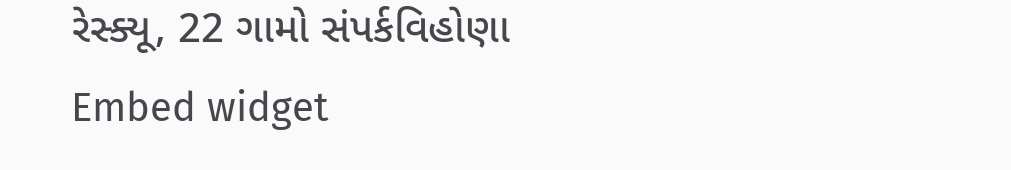રેસ્ક્યૂ, 22 ગામો સંપર્કવિહોણા
Embed widget